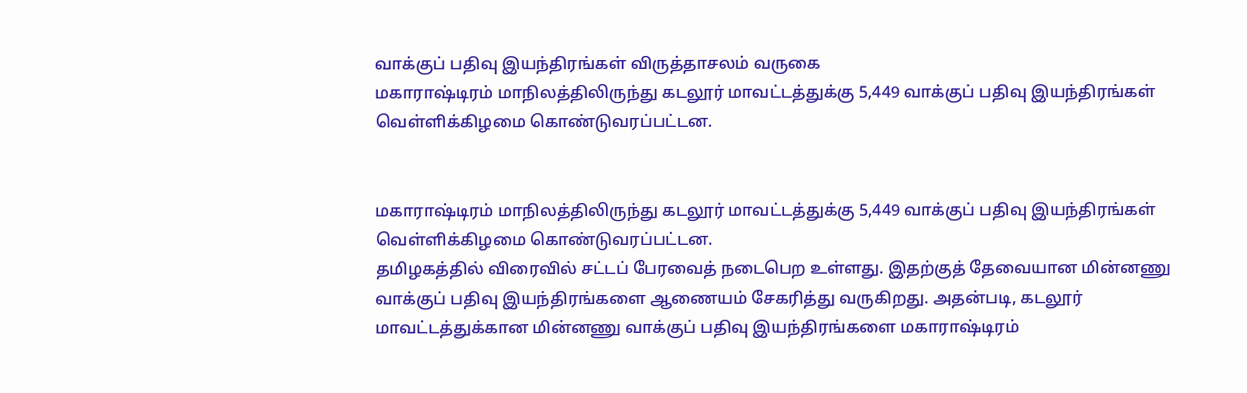வாக்குப் பதிவு இயந்திரங்கள் விருத்தாசலம் வருகை
மகாராஷ்டிரம் மாநிலத்திலிருந்து கடலூர் மாவட்டத்துக்கு 5,449 வாக்குப் பதிவு இயந்திரங்கள் வெள்ளிக்கிழமை கொண்டுவரப்பட்டன.


மகாராஷ்டிரம் மாநிலத்திலிருந்து கடலூர் மாவட்டத்துக்கு 5,449 வாக்குப் பதிவு இயந்திரங்கள் வெள்ளிக்கிழமை கொண்டுவரப்பட்டன.
தமிழகத்தில் விரைவில் சட்டப் பேரவைத் நடைபெற உள்ளது. இதற்குத் தேவையான மின்னணு வாக்குப் பதிவு இயந்திரங்களை ஆணையம் சேகரித்து வருகிறது. அதன்படி, கடலூர் மாவட்டத்துக்கான மின்னணு வாக்குப் பதிவு இயந்திரங்களை மகாராஷ்டிரம்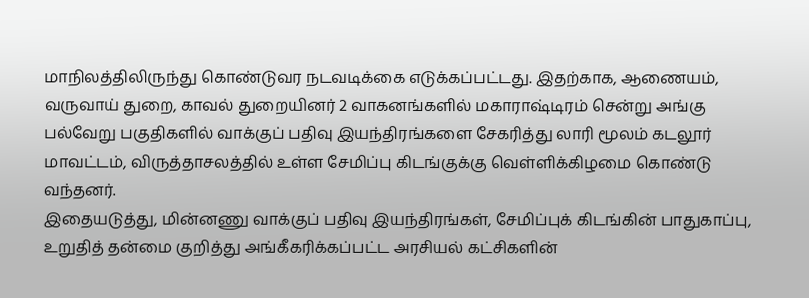மாநிலத்திலிருந்து கொண்டுவர நடவடிக்கை எடுக்கப்பட்டது. இதற்காக, ஆணையம், வருவாய் துறை, காவல் துறையினர் 2 வாகனங்களில் மகாராஷ்டிரம் சென்று அங்கு பல்வேறு பகுதிகளில் வாக்குப் பதிவு இயந்திரங்களை சேகரித்து லாரி மூலம் கடலூர் மாவட்டம், விருத்தாசலத்தில் உள்ள சேமிப்பு கிடங்குக்கு வெள்ளிக்கிழமை கொண்டு வந்தனர்.
இதையடுத்து, மின்னணு வாக்குப் பதிவு இயந்திரங்கள், சேமிப்புக் கிடங்கின் பாதுகாப்பு, உறுதித் தன்மை குறித்து அங்கீகரிக்கப்பட்ட அரசியல் கட்சிகளின்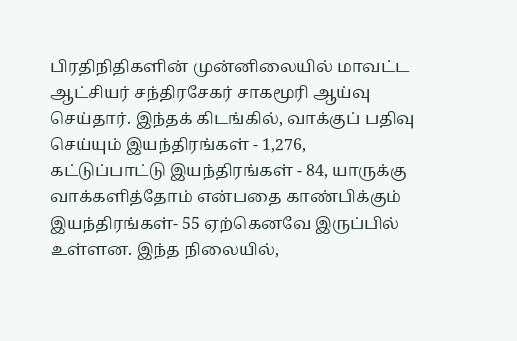பிரதிநிதிகளின் முன்னிலையில் மாவட்ட ஆட்சியர் சந்திரசேகர் சாகமூரி ஆய்வு செய்தார். இந்தக் கிடங்கில், வாக்குப் பதிவு செய்யும் இயந்திரங்கள் - 1,276, கட்டுப்பாட்டு இயந்திரங்கள் - 84, யாருக்கு வாக்களித்தோம் என்பதை காண்பிக்கும் இயந்திரங்கள்- 55 ஏற்கெனவே இருப்பில் உள்ளன. இந்த நிலையில்,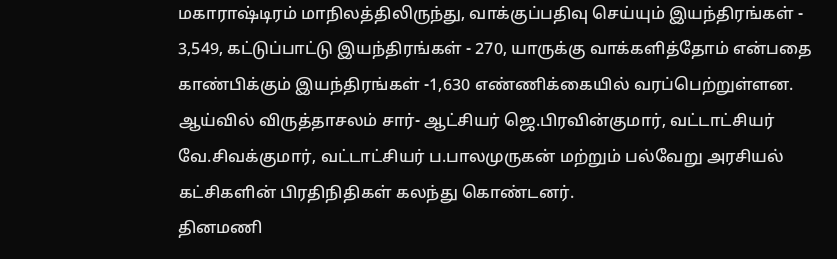மகாராஷ்டிரம் மாநிலத்திலிருந்து, வாக்குப்பதிவு செய்யும் இயந்திரங்கள் - 3,549, கட்டுப்பாட்டு இயந்திரங்கள் - 270, யாருக்கு வாக்களித்தோம் என்பதை காண்பிக்கும் இயந்திரங்கள் -1,630 எண்ணிக்கையில் வரப்பெற்றுள்ளன.
ஆய்வில் விருத்தாசலம் சார்- ஆட்சியர் ஜெ.பிரவின்குமார், வட்டாட்சியர் வே.சிவக்குமார், வட்டாட்சியர் ப.பாலமுருகன் மற்றும் பல்வேறு அரசியல் கட்சிகளின் பிரதிநிதிகள் கலந்து கொண்டனர்.
தினமணி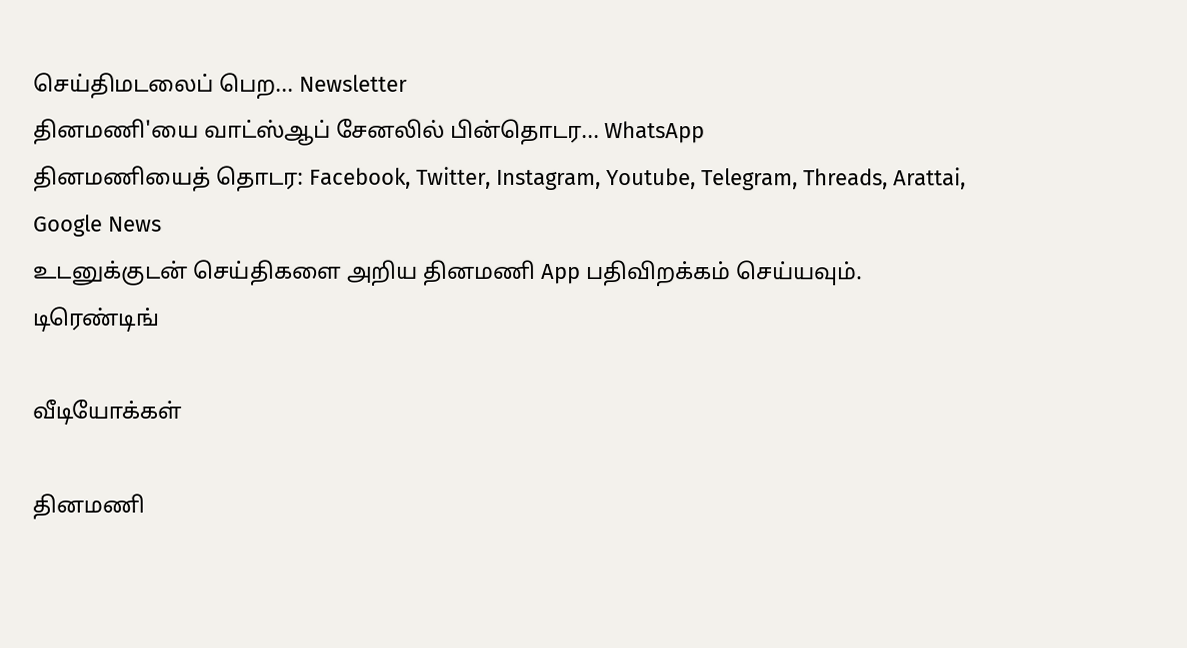செய்திமடலைப் பெற... Newsletter
தினமணி'யை வாட்ஸ்ஆப் சேனலில் பின்தொடர... WhatsApp
தினமணியைத் தொடர: Facebook, Twitter, Instagram, Youtube, Telegram, Threads, Arattai, Google News
உடனுக்குடன் செய்திகளை அறிய தினமணி App பதிவிறக்கம் செய்யவும்.
டிரெண்டிங்

வீடியோக்கள்

தினமணி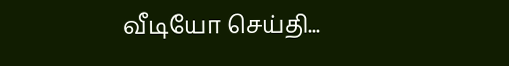வீடியோ செய்தி...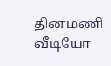தினமணி வீடியோ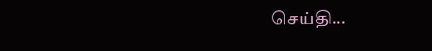செய்தி...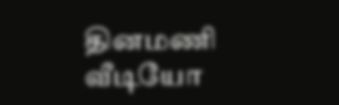தினமணி வீடியோ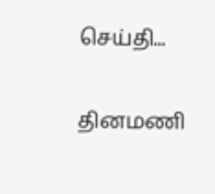செய்தி...

தினமணி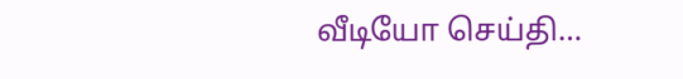வீடியோ செய்தி...